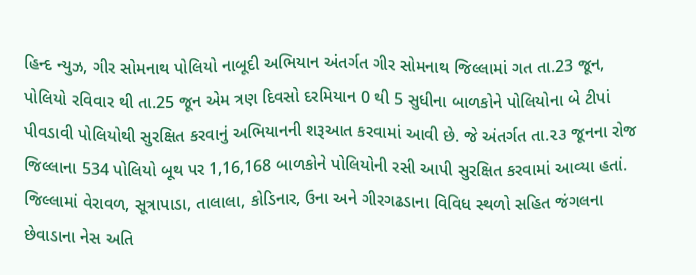હિન્દ ન્યુઝ, ગીર સોમનાથ પોલિયો નાબૂદી અભિયાન અંતર્ગત ગીર સોમનાથ જિલ્લામાં ગત તા.23 જૂન, પોલિયો રવિવાર થી તા.25 જૂન એમ ત્રણ દિવસો દરમિયાન 0 થી 5 સુધીના બાળકોને પોલિયોના બે ટીપાં પીવડાવી પોલિયોથી સુરક્ષિત કરવાનું અભિયાનની શરૂઆત કરવામાં આવી છે. જે અંતર્ગત તા.૨૩ જૂનના રોજ જિલ્લાના 534 પોલિયો બૂથ પર 1,16,168 બાળકોને પોલિયોની રસી આપી સુરક્ષિત કરવામાં આવ્યા હતાં. જિલ્લામાં વેરાવળ, સૂત્રાપાડા, તાલાલા, કોડિનાર, ઉના અને ગીરગઢડાના વિવિધ સ્થળો સહિત જંગલના છેવાડાના નેસ અતિ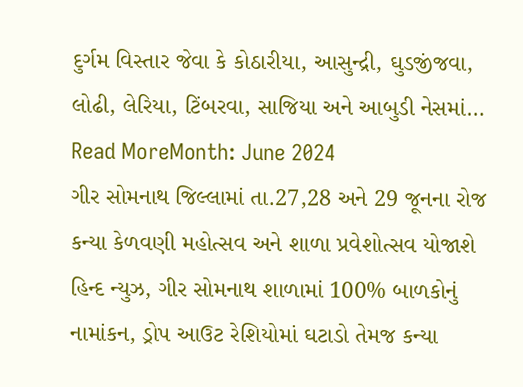દુર્ગમ વિસ્તાર જેવા કે કોઠારીયા, આસુન્દ્રી, ઘુડજીંજવા, લોઢી, લેરિયા, ટિંબરવા, સાજિયા અને આબુડી નેસમાં…
Read MoreMonth: June 2024
ગીર સોમનાથ જિલ્લામાં તા.27,28 અને 29 જૂનના રોજ કન્યા કેળવણી મહોત્સવ અને શાળા પ્રવેશોત્સવ યોજાશે
હિન્દ ન્યુઝ, ગીર સોમનાથ શાળામાં 100% બાળકોનું નામાંકન, ડ્રોપ આઉટ રેશિયોમાં ઘટાડો તેમજ કન્યા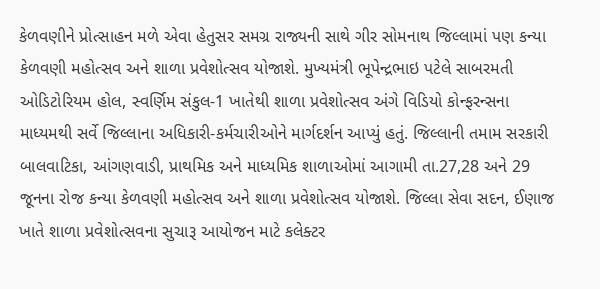કેળવણીને પ્રોત્સાહન મળે એવા હેતુસર સમગ્ર રાજ્યની સાથે ગીર સોમનાથ જિલ્લામાં પણ કન્યા કેળવણી મહોત્સવ અને શાળા પ્રવેશોત્સવ યોજાશે. મુખ્યમંત્રી ભૂપેન્દ્રભાઇ પટેલે સાબરમતી ઓડિટોરિયમ હોલ, સ્વર્ણિમ સંકુલ-1 ખાતેથી શાળા પ્રવેશોત્સવ અંગે વિડિયો કોન્ફરન્સના માધ્યમથી સર્વે જિલ્લાના અધિકારી-કર્મચારીઓને માર્ગદર્શન આપ્યું હતું. જિલ્લાની તમામ સરકારી બાલવાટિકા, આંગણવાડી, પ્રાથમિક અને માધ્યમિક શાળાઓમાં આગામી તા.27,28 અને 29 જૂનના રોજ કન્યા કેળવણી મહોત્સવ અને શાળા પ્રવેશોત્સવ યોજાશે. જિલ્લા સેવા સદન, ઈણાજ ખાતે શાળા પ્રવેશોત્સવના સુચારૂ આયોજન માટે કલેક્ટર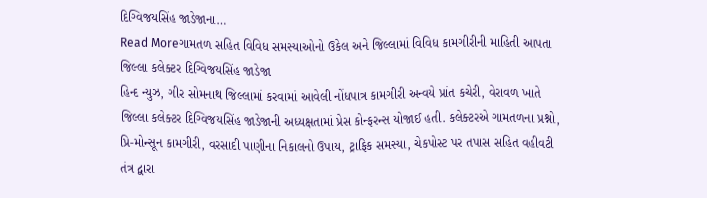દિગ્વિજયસિંહ જાડેજાના…
Read Moreગામતળ સહિત વિવિધ સમસ્યાઓનો ઉકેલ અને જિલ્લામાં વિવિધ કામગીરીની માહિતી આપતા જિલ્લા કલેક્ટર દિગ્વિજયસિંહ જાડેજા
હિન્દ ન્યુઝ, ગીર સોમનાથ જિલ્લામાં કરવામાં આવેલી નોંધપાત્ર કામગીરી અન્વયે પ્રાંત કચેરી, વેરાવળ ખાતે જિલ્લા કલેક્ટર દિગ્વિજયસિંહ જાડેજાની અધ્યક્ષતામાં પ્રેસ કોન્ફરન્સ યોજાઈ હતી. કલેક્ટરએ ગામતળના પ્રશ્નો, પ્રિ-મોન્સૂન કામગીરી, વરસાદી પાણીના નિકાલનો ઉપાય, ટ્રાફિક સમસ્યા, ચેકપોસ્ટ પર તપાસ સહિત વહીવટી તંત્ર દ્વારા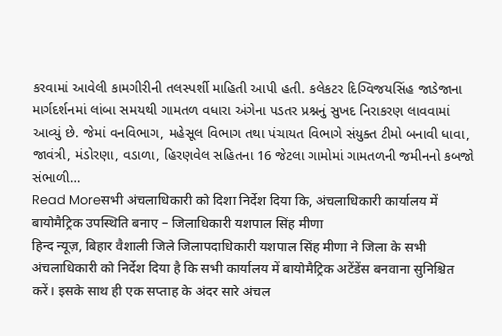કરવામાં આવેલી કામગીરીની તલસ્પર્શી માહિતી આપી હતી. કલેકટર દિગ્વિજયસિંહ જાડેજાના માર્ગદર્શનમાં લાંબા સમયથી ગામતળ વધારા અંગેના પડતર પ્રશ્નનું સુખદ નિરાકરણ લાવવામાં આવ્યું છે. જેમાં વનવિભાગ, મહેસૂલ વિભાગ તથા પંચાયત વિભાગે સંયુક્ત ટીમો બનાવી ધાવા, જાવંત્રી, મંડોરણા, વડાળા, હિરણવેલ સહિતના 16 જેટલા ગામોમાં ગામતળની જમીનનો કબજો સંભાળી…
Read Moreसभी अंचलाधिकारी को दिशा निर्देश दिया कि, अंचलाधिकारी कार्यालय में बायोमैट्रिक उपस्थिति बनाए – जिलाधिकारी यशपाल सिंह मीणा
हिन्द न्यूज़, बिहार वैशाली जिले जिलापदाधिकारी यशपाल सिंह मीणा ने जिला के सभी अंचलाधिकारी को निर्देश दिया है कि सभी कार्यालय में बायोमैट्रिक अटेंडेंस बनवाना सुनिश्चित करें। इसके साथ ही एक सप्ताह के अंदर सारे अंचल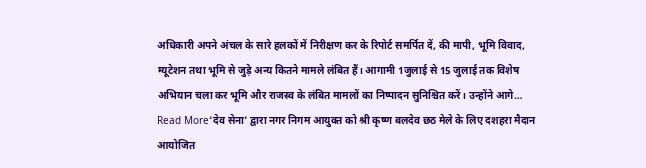अधिकारी अपने अंचल के सारे हलकों में निरीक्षण कर के रिपोर्ट समर्पित दें, की मापी, भूमि विवाद, म्यूटेशन तथा भूमि से जुड़े अन्य कितने मामले लंबित हैं। आगामी 1जुलाई से 15 जुलाई तक विशेष अभियान चला कर भूमि और राजस्व के लंबित मामलों का निष्पादन सुनिश्चित करें। उन्होंने आगे…
Read More‘देव सेना’ द्वारा नगर निगम आयुक्त को श्री कृष्ण बलदेव छठ मेले के लिए दशहरा मैदान आयोजित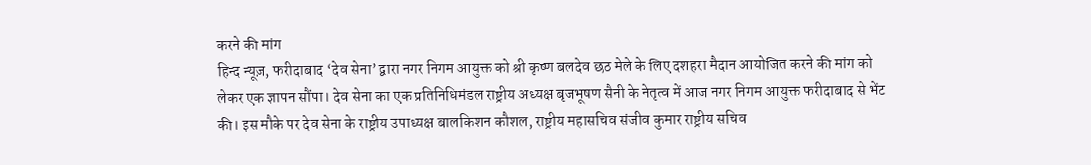करने की मांग
हिन्द न्यूज़, फरीदाबाद ‘देव सेना’ द्वारा नगर निगम आयुक्त को श्री कृष्ण बलदेव छठ मेले के लिए दशहरा मैदान आयोजित करने की मांग को लेकर एक ज्ञापन सौंपा। देव सेना का एक प्रतिनिधिमंडल राष्ट्रीय अध्यक्ष बृजभूषण सैनी के नेतृत्व में आज नगर निगम आयुक्त फरीदाबाद से भेंट की। इस मौके पर देव सेना के राष्ट्रीय उपाध्यक्ष बालकिशन कौशल, राष्ट्रीय महासचिव संजीव कुमार राष्ट्रीय सचिव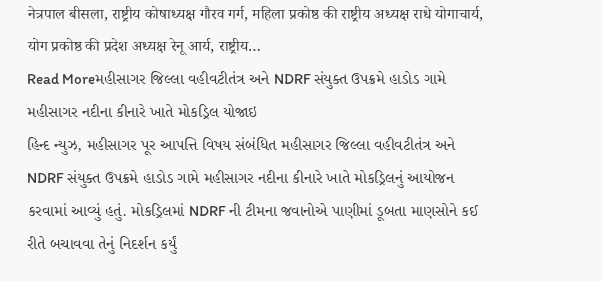नेत्रपाल बीसला, राष्ट्रीय कोषाध्यक्ष गौरव गर्ग, महिला प्रकोष्ठ की राष्ट्रीय अध्यक्ष राधे योगाचार्य, योग प्रकोष्ठ की प्रदेश अध्यक्ष रेनू आर्य, राष्ट्रीय…
Read Moreમહીસાગર જિલ્લા વહીવટીતંત્ર અને NDRF સંયુક્ત ઉપક્રમે હાડોડ ગામે મહીસાગર નદીના કીનારે ખાતે મોકડ્રિલ યોજાઇ
હિન્દ ન્યુઝ, મહીસાગર પૂર આપત્તિ વિષય સંબંધિત મહીસાગર જિલ્લા વહીવટીતંત્ર અને NDRF સંયુક્ત ઉપક્રમે હાડોડ ગામે મહીસાગર નદીના કીનારે ખાતે મોકડ્રિલનું આયોજન કરવામાં આવ્યું હતું. મોકડ્રિલમાં NDRF ની ટીમના જવાનોએ પાણીમાં ડૂબતા માણસોને કઈ રીતે બચાવવા તેનું નિદર્શન કર્યું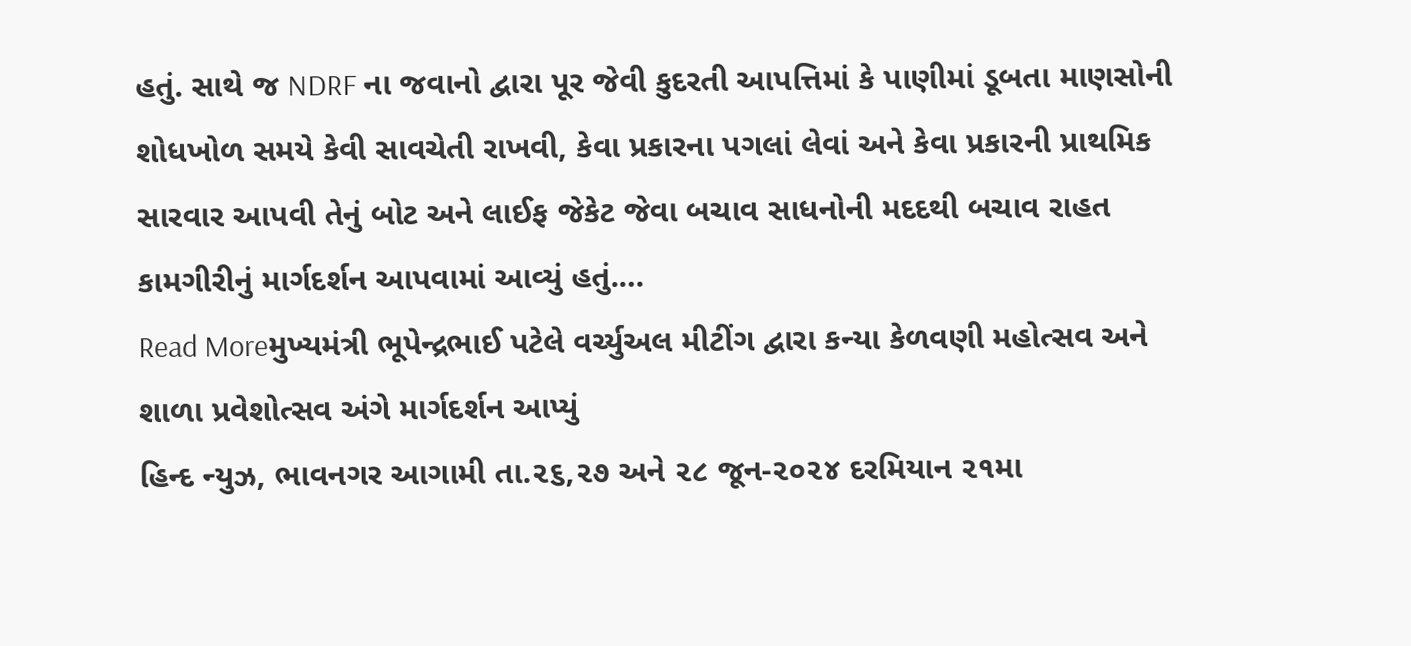હતું. સાથે જ NDRF ના જવાનો દ્વારા પૂર જેવી કુદરતી આપત્તિમાં કે પાણીમાં ડૂબતા માણસોની શોધખોળ સમયે કેવી સાવચેતી રાખવી, કેવા પ્રકારના પગલાં લેવાં અને કેવા પ્રકારની પ્રાથમિક સારવાર આપવી તેનું બોટ અને લાઈફ જેકેટ જેવા બચાવ સાધનોની મદદથી બચાવ રાહત કામગીરીનું માર્ગદર્શન આપવામાં આવ્યું હતું.…
Read Moreમુખ્યમંત્રી ભૂપેન્દ્રભાઈ પટેલે વર્ચ્યુઅલ મીટીંગ દ્વારા કન્યા કેળવણી મહોત્સવ અને શાળા પ્રવેશોત્સવ અંગે માર્ગદર્શન આપ્યું
હિન્દ ન્યુઝ, ભાવનગર આગામી તા.૨૬,૨૭ અને ૨૮ જૂન-૨૦૨૪ દરમિયાન ૨૧મા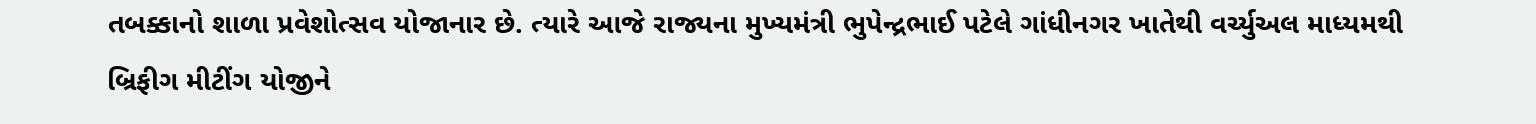તબક્કાનો શાળા પ્રવેશોત્સવ યોજાનાર છે. ત્યારે આજે રાજ્યના મુખ્યમંત્રી ભુપેન્દ્રભાઈ પટેલે ગાંધીનગર ખાતેથી વર્ચ્યુઅલ માધ્યમથી બ્રિફીગ મીટીંગ યોજીને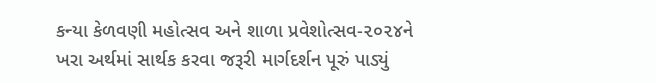કન્યા કેળવણી મહોત્સવ અને શાળા પ્રવેશોત્સવ-૨૦૨૪ને ખરા અર્થમાં સાર્થક કરવા જરૂરી માર્ગદર્શન પૂરું પાડ્યું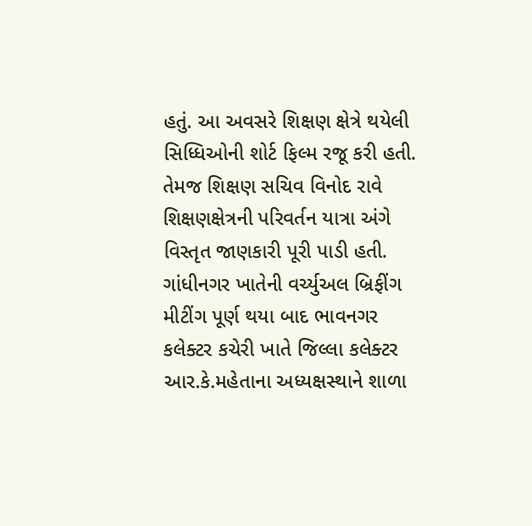હતું. આ અવસરે શિક્ષણ ક્ષેત્રે થયેલી સિધ્ધિઓની શોર્ટ ફિલ્મ રજૂ કરી હતી. તેમજ શિક્ષણ સચિવ વિનોદ રાવે શિક્ષણક્ષેત્રની પરિવર્તન યાત્રા અંગે વિસ્તૃત જાણકારી પૂરી પાડી હતી. ગાંધીનગર ખાતેની વર્ચ્યુઅલ બ્રિફીંગ મીટીંગ પૂર્ણ થયા બાદ ભાવનગર કલેક્ટર કચેરી ખાતે જિલ્લા કલેક્ટર આર.કે.મહેતાના અધ્યક્ષસ્થાને શાળા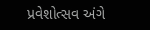પ્રવેશોત્સવ અંગે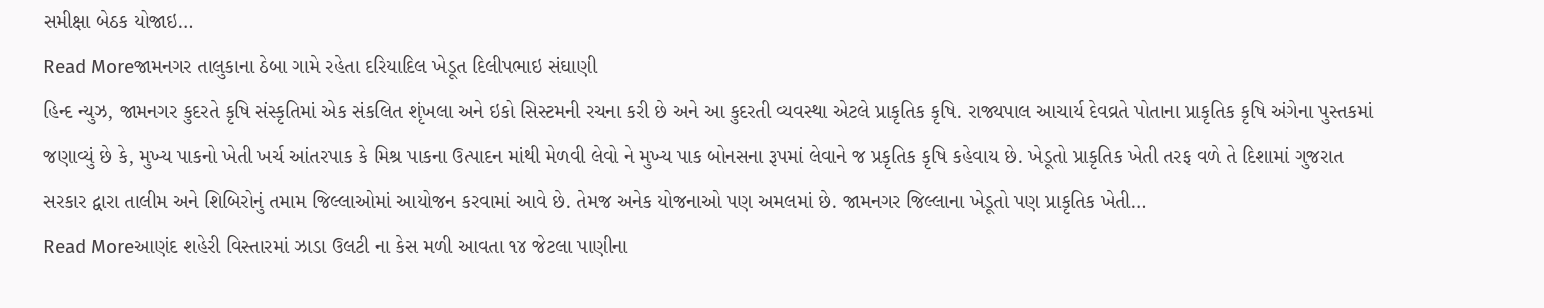સમીક્ષા બેઠક યોજાઇ…
Read Moreજામનગર તાલુકાના ઠેબા ગામે રહેતા દરિયાદિલ ખેડૂત દિલીપભાઇ સંઘાણી
હિન્દ ન્યુઝ, જામનગર કુદરતે કૃષિ સંસ્કૃતિમાં એક સંકલિત શૃંખલા અને ઇકો સિસ્ટમની રચના કરી છે અને આ કુદરતી વ્યવસ્થા એટલે પ્રાકૃતિક કૃષિ. રાજ્યપાલ આચાર્ય દેવવ્રતે પોતાના પ્રાકૃતિક કૃષિ અંગેના પુસ્તકમાં જણાવ્યું છે કે, મુખ્ય પાકનો ખેતી ખર્ચ આંતરપાક કે મિશ્ર પાકના ઉત્પાદન માંથી મેળવી લેવો ને મુખ્ય પાક બોનસના રૂપમાં લેવાને જ પ્રકૃતિક કૃષિ કહેવાય છે. ખેડૂતો પ્રાકૃતિક ખેતી તરફ વળે તે દિશામાં ગુજરાત સરકાર દ્વારા તાલીમ અને શિબિરોનું તમામ જિલ્લાઓમાં આયોજન કરવામાં આવે છે. તેમજ અનેક યોજનાઓ પણ અમલમાં છે. જામનગર જિલ્લાના ખેડૂતો પણ પ્રાકૃતિક ખેતી…
Read Moreઆણંદ શહેરી વિસ્તારમાં ઝાડા ઉલટી ના કેસ મળી આવતા ૧૪ જેટલા પાણીના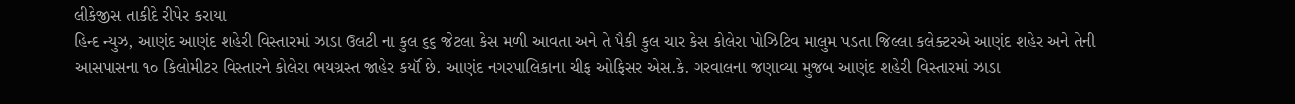લીકેજીસ તાકીદે રીપેર કરાયા
હિન્દ ન્યુઝ, આણંદ આણંદ શહેરી વિસ્તારમાં ઝાડા ઉલટી ના કુલ ૬૬ જેટલા કેસ મળી આવતા અને તે પૈકી કુલ ચાર કેસ કોલેરા પોઝિટિવ માલુમ પડતા જિલ્લા કલેક્ટરએ આણંદ શહેર અને તેની આસપાસના ૧૦ કિલોમીટર વિસ્તારને કોલેરા ભયગ્રસ્ત જાહેર કર્યૉ છે. આણંદ નગરપાલિકાના ચીફ ઓફિસર એસ.કે. ગરવાલના જણાવ્યા મુજબ આણંદ શહેરી વિસ્તારમાં ઝાડા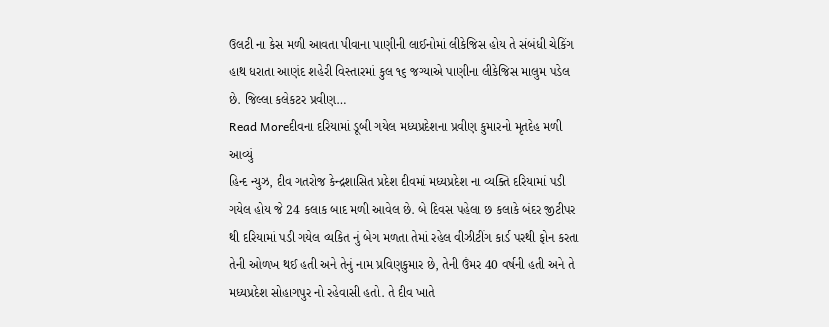ઉલટી ના કેસ મળી આવતા પીવાના પાણીની લાઈનોમાં લીકેજિસ હોય તે સંબંધી ચેકિંગ હાથ ધરાતા આણંદ શહેરી વિસ્તારમાં કુલ ૧૬ જગ્યાએ પાણીના લીકેજિસ માલુમ પડેલ છે. જિલ્લા કલેકટર પ્રવીણ…
Read Moreદીવના દરિયામાં ડૂબી ગયેલ મધ્યપ્રદેશના પ્રવીણ કુમારનો મૃતદેહ મળી આવ્યું
હિન્દ ન્યુઝ, દીવ ગતરોજ કેન્દ્રશાસિત પ્રદેશ દીવમાં મધ્યપ્રદેશ ના વ્યક્તિ દરિયામાં પડી ગયેલ હોય જે 24 કલાક બાદ મળી આવેલ છે. બે દિવસ પહેલા છ કલાકે બંદર જીટીપર થી દરિયામાં પડી ગયેલ વ્યકિત નું બેગ મળતા તેમાં રહેલ વીઝીટીંગ કાર્ડ પરથી ફોન કરતા તેની ઓળખ થઈ હતી અને તેનું નામ પ્રવિણકુમાર છે, તેની ઉંમર 40 વર્ષની હતી અને તે મધ્યપ્રદેશ સોહાગપુર નો રહેવાસી હતો. તે દીવ ખાતે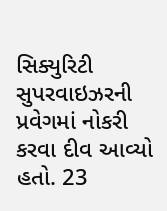સિક્યુરિટી સુપરવાઇઝરની પ્રવેગમાં નોકરી કરવા દીવ આવ્યો હતો. 23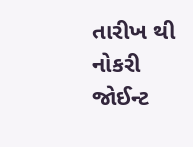તારીખ થી નોકરી જોઈન્ટ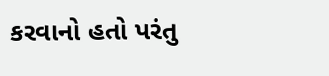કરવાનો હતો પરંતુ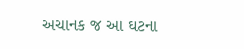અચાનક જ આ ઘટના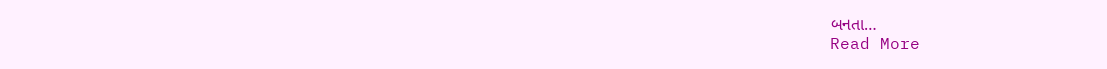બનતા…
Read More